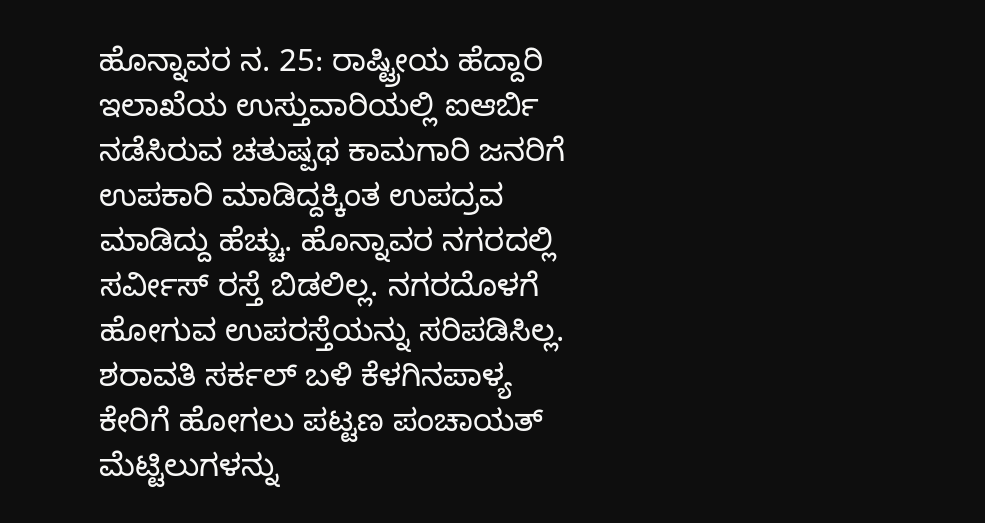ಹೊನ್ನಾವರ ನ. 25: ರಾಷ್ಟ್ರೀಯ ಹೆದ್ದಾರಿ ಇಲಾಖೆಯ ಉಸ್ತುವಾರಿಯಲ್ಲಿ ಐಆರ್ಬಿ ನಡೆಸಿರುವ ಚತುಷ್ಪಥ ಕಾಮಗಾರಿ ಜನರಿಗೆ ಉಪಕಾರಿ ಮಾಡಿದ್ದಕ್ಕಿಂತ ಉಪದ್ರವ ಮಾಡಿದ್ದು ಹೆಚ್ಚು. ಹೊನ್ನಾವರ ನಗರದಲ್ಲಿ ಸರ್ವೀಸ್ ರಸ್ತೆ ಬಿಡಲಿಲ್ಲ. ನಗರದೊಳಗೆ ಹೋಗುವ ಉಪರಸ್ತೆಯನ್ನು ಸರಿಪಡಿಸಿಲ್ಲ. ಶರಾವತಿ ಸರ್ಕಲ್ ಬಳಿ ಕೆಳಗಿನಪಾಳ್ಯ ಕೇರಿಗೆ ಹೋಗಲು ಪಟ್ಟಣ ಪಂಚಾಯತ್ ಮೆಟ್ಟಿಲುಗಳನ್ನು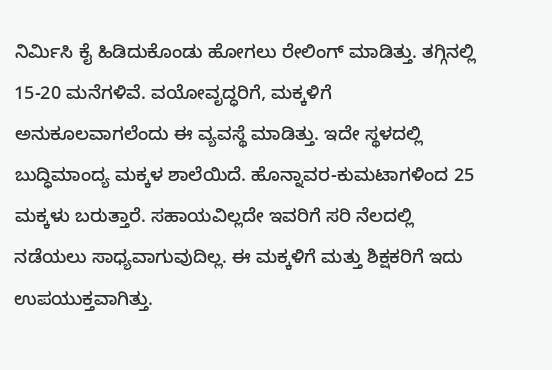ನಿರ್ಮಿಸಿ ಕೈ ಹಿಡಿದುಕೊಂಡು ಹೋಗಲು ರೇಲಿಂಗ್ ಮಾಡಿತ್ತು. ತಗ್ಗಿನಲ್ಲಿ 15-20 ಮನೆಗಳಿವೆ. ವಯೋವೃದ್ಧರಿಗೆ, ಮಕ್ಕಳಿಗೆ ಅನುಕೂಲವಾಗಲೆಂದು ಈ ವ್ಯವಸ್ಥೆ ಮಾಡಿತ್ತು. ಇದೇ ಸ್ಥಳದಲ್ಲಿ ಬುದ್ಧಿಮಾಂದ್ಯ ಮಕ್ಕಳ ಶಾಲೆಯಿದೆ. ಹೊನ್ನಾವರ-ಕುಮಟಾಗಳಿಂದ 25 ಮಕ್ಕಳು ಬರುತ್ತಾರೆ. ಸಹಾಯವಿಲ್ಲದೇ ಇವರಿಗೆ ಸರಿ ನೆಲದಲ್ಲಿ ನಡೆಯಲು ಸಾಧ್ಯವಾಗುವುದಿಲ್ಲ. ಈ ಮಕ್ಕಳಿಗೆ ಮತ್ತು ಶಿಕ್ಷಕರಿಗೆ ಇದು ಉಪಯುಕ್ತವಾಗಿತ್ತು.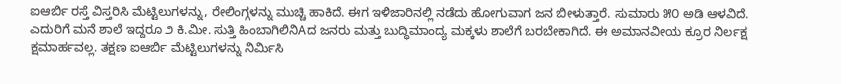ಐಆರ್ಬಿ ರಸ್ತೆ ವಿಸ್ತರಿಸಿ ಮೆಟ್ಟಿಲುಗಳನ್ನು, ರೇಲಿಂಗ್ಗಳನ್ನು ಮುಚ್ಚಿ ಹಾಕಿದೆ. ಈಗ ಇಳಿಜಾರಿನಲ್ಲಿ ನಡೆದು ಹೋಗುವಾಗ ಜನ ಬೀಳುತ್ತಾರೆ. ಸುಮಾರು ೫೦ ಅಡಿ ಆಳವಿದೆ. ಎದುರಿಗೆ ಮನೆ ಶಾಲೆ ಇದ್ದರೂ ೨ ಕಿ.ಮೀ. ಸುತ್ತಿ ಹಿಂಬಾಗಿಲಿನಿAದ ಜನರು ಮತ್ತು ಬುದ್ಧಿಮಾಂದ್ಯ ಮಕ್ಕಳು ಶಾಲೆಗೆ ಬರಬೇಕಾಗಿದೆ. ಈ ಅಮಾನವೀಯ ಕ್ರೂರ ನಿರ್ಲಕ್ಷ ಕ್ಷಮಾರ್ಹವಲ್ಲ. ತಕ್ಷಣ ಐಆರ್ಬಿ ಮೆಟ್ಟಿಲುಗಳನ್ನು ನಿರ್ಮಿಸಿ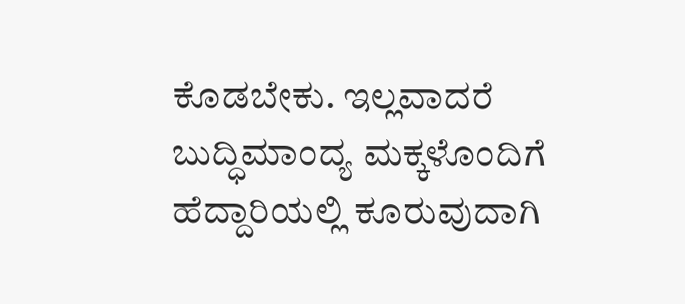ಕೊಡಬೇಕು. ಇಲ್ಲವಾದರೆ ಬುದ್ಧಿಮಾಂದ್ಯ ಮಕ್ಕಳೊಂದಿಗೆ ಹೆದ್ದಾರಿಯಲ್ಲಿ ಕೂರುವುದಾಗಿ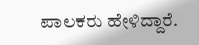ಪಾಲಕರು ಹೇಳಿದ್ದಾರೆ.